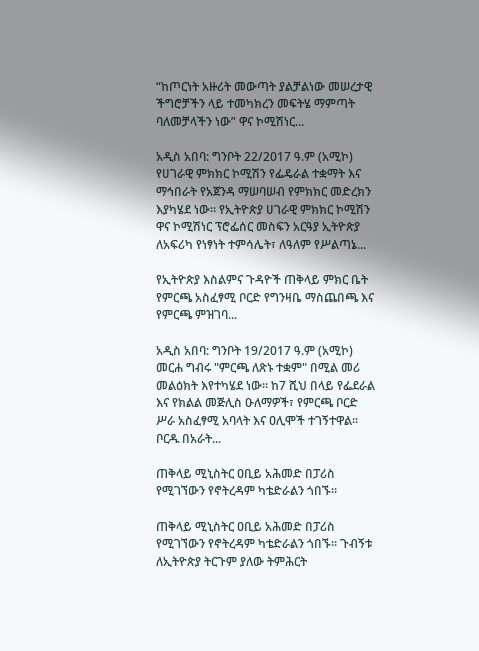“ከጦርነት አዙሪት መውጣት ያልቻልነው መሠረታዊ ችግሮቻችን ላይ ተመካክረን መፍትሄ ማምጣት ባለመቻላችን ነው” ዋና ኮሚሽነር...

አዲስ አበባ: ግንቦት 22/2017 ዓ.ም (አሚኮ) የሀገራዊ ምክክር ኮሚሽን የፌዴራል ተቋማት እና ማኅበራት የአጀንዳ ማሠባሠብ የምክክር መድረክን እያካሄደ ነው። የኢትዮጵያ ሀገራዊ ምክክር ኮሚሽን ዋና ኮሚሽነር ፕሮፌሰር መስፍን አርዓያ ኢትዮጵያ ለአፍሪካ የነፃነት ተምሳሌት፣ ለዓለም የሥልጣኔ...

የኢትዮጵያ እስልምና ጉዳዮች ጠቅላይ ምክር ቤት የምርጫ አስፈፃሚ ቦርድ የግንዛቤ ማስጨበጫ እና የምርጫ ምዝገባ...

አዲስ አበባ: ግንቦት 19/2017 ዓ.ም (አሚኮ) መርሐ ግብሩ "ምርጫ ለጽኑ ተቋም" በሚል መሪ መልዕክት እየተካሄደ ነው። ከ7 ሺህ በላይ የፌደራል እና የክልል መጅሊስ ዑለማዎች፣ የምርጫ ቦርድ ሥራ አስፈፃሚ አባላት እና ዐሊሞች ተገኝተዋል። ቦርዱ በአራት...

ጠቅላይ ሚኒስትር ዐቢይ አሕመድ በፓሪስ የሚገኘውን የኖትረዳም ካቴድራልን ጎበኙ።

ጠቅላይ ሚኒስትር ዐቢይ አሕመድ በፓሪስ የሚገኘውን የኖትረዳም ካቴድራልን ጎበኙ። ጉብኝቱ ለኢትዮጵያ ትርጉም ያለው ትምሕርት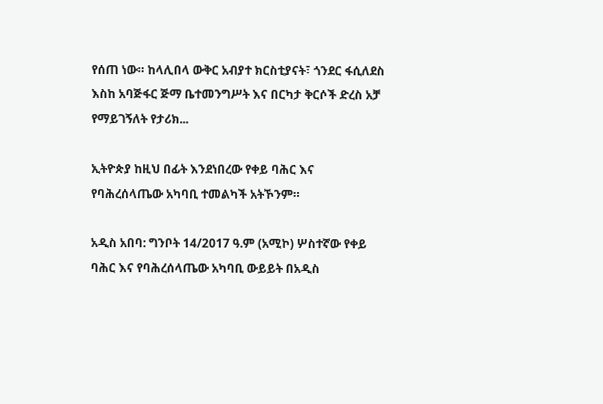የሰጠ ነው። ከላሊበላ ውቅር አብያተ ክርስቲያናት፣ ጎንደር ፋሲለደስ እስከ አባጅፋር ጅማ ቤተመንግሥት እና በርካታ ቅርሶች ድረስ አቻ የማይገኝለት የታሪክ...

ኢትዮጵያ ከዚህ በፊት እንደነበረው የቀይ ባሕር እና የባሕረሰላጤው አካባቢ ተመልካች አትኾንም።

አዲስ አበባ: ግንቦት 14/2017 ዓ.ም (አሚኮ) ሦስተኛው የቀይ ባሕር እና የባሕረሰላጤው አካባቢ ውይይት በአዲስ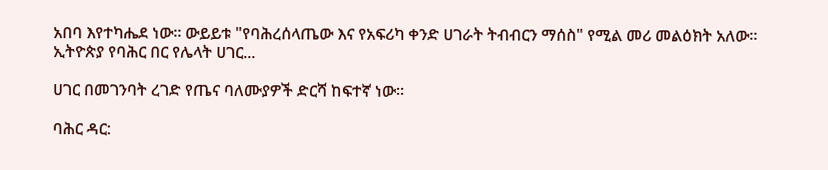አበባ እየተካሔደ ነው። ውይይቱ "የባሕረሰላጤው እና የአፍሪካ ቀንድ ሀገራት ትብብርን ማሰስ" የሚል መሪ መልዕክት አለው። ኢትዮጵያ የባሕር በር የሌላት ሀገር...

ሀገር በመገንባት ረገድ የጤና ባለሙያዎች ድርሻ ከፍተኛ ነው።

ባሕር ዳር: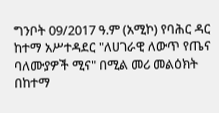ግንቦት 09/2017 ዓ.ም (አሚኮ) የባሕር ዳር ከተማ አሥተዳደር "ለሀገራዊ ለውጥ የጤና ባለሙያዎች ሚና" በሚል መሪ መልዕክት በከተማ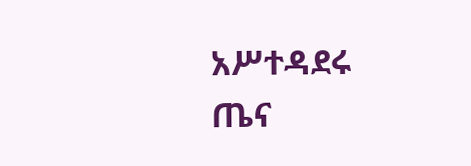አሥተዳደሩ ጤና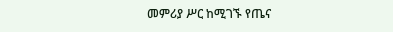መምሪያ ሥር ከሚገኙ የጤና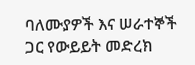ባለሙያዎች እና ሠራተኞች ጋር የውይይት መድረክ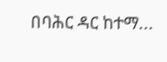በባሕር ዳር ከተማ...